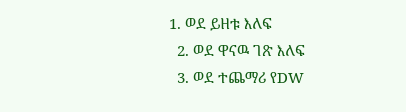1. ወደ ይዘቱ እለፍ
  2. ወደ ዋናዉ ገጽ እለፍ
  3. ወደ ተጨማሪ የDW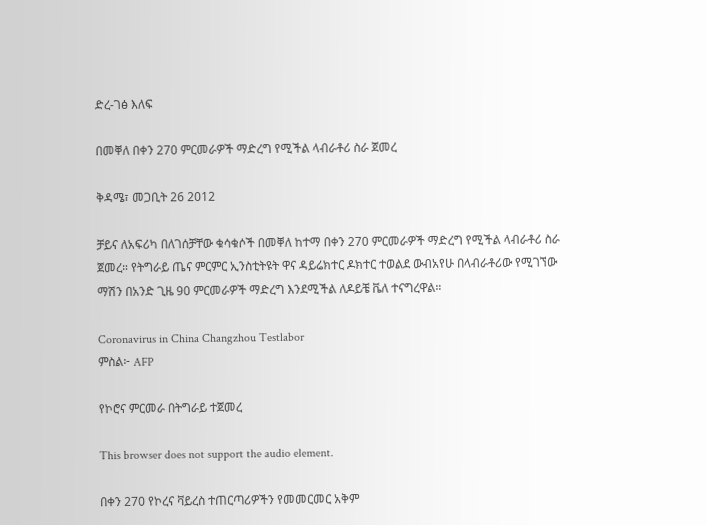ድረ-ገፅ እለፍ

በመቐለ በቀን 270 ምርመራዎች ማድረግ የሚችል ላብራቶሪ ስራ ጀመረ

ቅዳሜ፣ መጋቢት 26 2012

ቻይና ለአፍሪካ በለገሰቻቸው ቁሳቁሶች በመቐለ ከተማ በቀን 270 ምርመራዎች ማድረግ የሚችል ላብራቶሪ ስራ ጀመረ። የትግራይ ጤና ምርምር ኢንስቲትዩት ዋና ዳይሬክተር ዶክተር ተወልደ ውብአየሁ በላብራቶሪው የሚገኘው ማሽን በአንድ ጊዜ 90 ምርመራዎች ማድረግ እንደሚችል ለዶይቼ ቬለ ተናግረዋል።

Coronavirus in China Changzhou Testlabor
ምስል፦ AFP

የኮሮና ምርመራ በትግራይ ተጀመረ

This browser does not support the audio element.

በቀን 270 የኮረና ቫይረስ ተጠርጣሪዎችን የመመርመር አቅም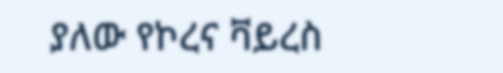ያለው የኮረና ቫይረስ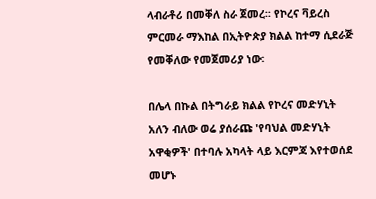ላብራቶሪ በመቐለ ስራ ጀመረ፡፡ የኮረና ቫይረስ ምርመራ ማእከል በኢትዮጵያ ክልል ከተማ ሲደራጅ የመቐለው የመጀመሪያ ነው፡

በሌላ በኩል በትግራይ ክልል የኮረና መድሃኒት አለን ብለው ወሬ ያሰራጩ 'የባህል መድሃኒት አዋቂዎች' በተባሉ አካላት ላይ እርምጃ እየተወሰደ መሆኑ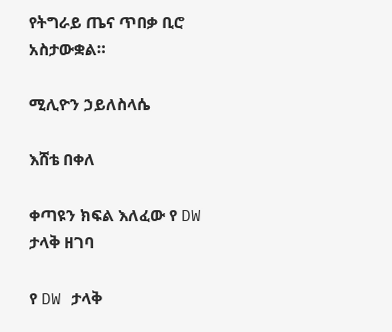የትግራይ ጤና ጥበቃ ቢሮ አስታውቋል።

ሚሊዮን ኃይለስላሴ

እሸቴ በቀለ

ቀጣዩን ክፍል እለፈው የ DW ታላቅ ዘገባ

የ DW ታላቅ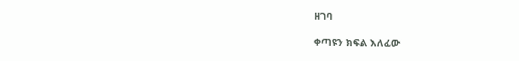ዘገባ

ቀጣዩን ክፍል እለፈው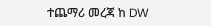ተጨማሪ መረጃ ከ DW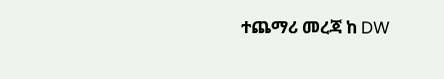ተጨማሪ መረጃ ከ DW